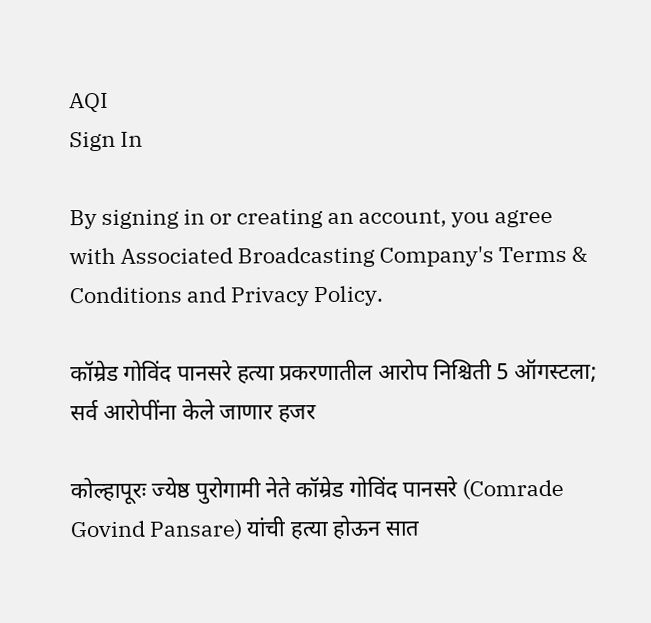AQI
Sign In

By signing in or creating an account, you agree with Associated Broadcasting Company's Terms & Conditions and Privacy Policy.

कॉम्रेड गोविंद पानसरे हत्या प्रकरणातील आरोप निश्चिती 5 ऑगस्टला; सर्व आरोपींना केले जाणार हजर

कोल्हापूरः ज्येष्ठ पुरोगामी नेते कॉम्रेड गोविंद पानसरे (Comrade Govind Pansare) यांची हत्या होऊन सात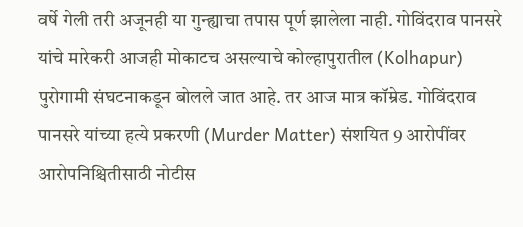वर्षे गेली तरी अजूनही या गुन्ह्याचा तपास पूर्ण झालेला नाही. गोविंदराव पानसरे यांचे मारेकरी आजही मोकाटच असल्याचे कोल्हापुरातील (Kolhapur)  पुरोगामी संघटनाकडून बोलले जात आहे. तर आज मात्र कॉम्रेड. गोविंदराव पानसरे यांच्या हत्ये प्रकरणी (Murder Matter) संशयित 9 आरोपींवर आरोपनिश्चितीसाठी नोटीस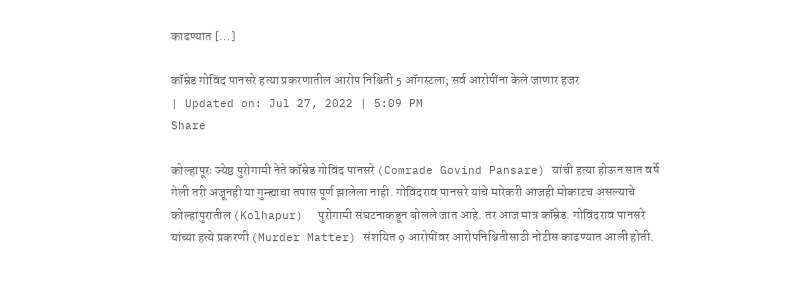काढण्यात […]

कॉम्रेड गोविंद पानसरे हत्या प्रकरणातील आरोप निश्चिती 5 ऑगस्टला; सर्व आरोपींना केले जाणार हजर
| Updated on: Jul 27, 2022 | 5:09 PM
Share

कोल्हापूरः ज्येष्ठ पुरोगामी नेते कॉम्रेड गोविंद पानसरे (Comrade Govind Pansare) यांची हत्या होऊन सात वर्षे गेली तरी अजूनही या गुन्ह्याचा तपास पूर्ण झालेला नाही. गोविंदराव पानसरे यांचे मारेकरी आजही मोकाटच असल्याचे कोल्हापुरातील (Kolhapur)  पुरोगामी संघटनाकडून बोलले जात आहे. तर आज मात्र कॉम्रेड. गोविंदराव पानसरे यांच्या हत्ये प्रकरणी (Murder Matter) संशयित 9 आरोपींवर आरोपनिश्चितीसाठी नोटीस काढण्यात आली होती.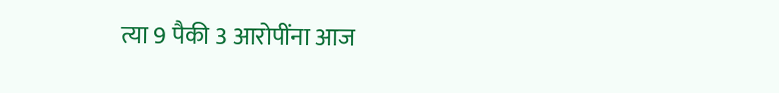त्या 9 पैकी 3 आरोपींना आज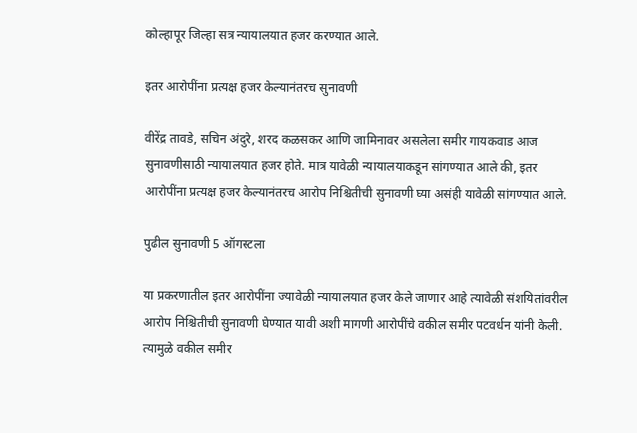कोल्हापूर जिल्हा सत्र न्यायालयात हजर करण्यात आले.

इतर आरोपींना प्रत्यक्ष हजर केल्यानंतरच सुनावणी

वीरेंद्र तावडे, सचिन अंदुरे, शरद कळसकर आणि जामिनावर असलेला समीर गायकवाड आज सुनावणीसाठी न्यायालयात हजर होते. मात्र यावेळी न्यायालयाकडून सांगण्यात आले की, इतर आरोपींना प्रत्यक्ष हजर केल्यानंतरच आरोप निश्चितीची सुनावणी घ्या असंही यावेळी सांगण्यात आले.

पुढील सुनावणी 5 ऑगस्टला

या प्रकरणातील इतर आरोपींना ज्यावेळी न्यायालयात हजर केले जाणार आहे त्यावेळी संशयितांवरील आरोप निश्चितीची सुनावणी घेण्यात यावी अशी मागणी आरोपींचे वकील समीर पटवर्धन यांनी केली. त्यामुळे वकील समीर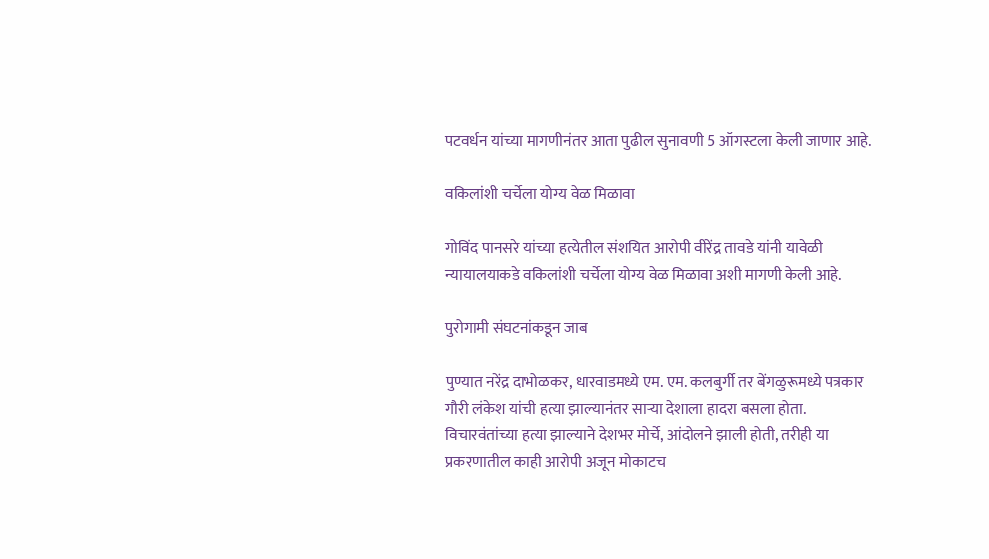पटवर्धन यांच्या मागणीनंतर आता पुढील सुनावणी 5 ऑगस्टला केली जाणार आहे.

वकिलांशी चर्चेला योग्य वेळ मिळावा

गोविंद पानसरे यांच्या हत्येतील संशयित आरोपी वीरेंद्र तावडे यांनी यावेळी न्यायालयाकडे वकिलांशी चर्चेला योग्य वेळ मिळावा अशी मागणी केली आहे.

पुरोगामी संघटनांकडून जाब

पुण्यात नरेंद्र दाभोळकर, धारवाडमध्ये एम. एम. कलबुर्गी तर बेंगळुरूमध्ये पत्रकार गौरी लंकेश यांची हत्या झाल्यानंतर साऱ्या देशाला हादरा बसला होता. विचारवंतांच्या हत्या झाल्याने देशभर मोर्चे, आंदोलने झाली होती, तरीही या प्रकरणातील काही आरोपी अजून मोकाटच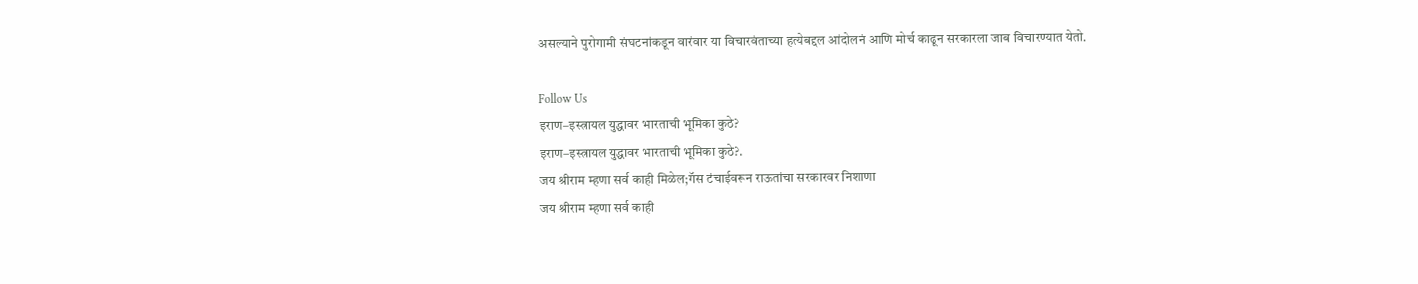असल्याने पुरोगामी संघटनांकडून वारंवार या विचारवंताच्या हत्येबद्दल आंदोलनं आणि मोर्च काढून सरकारला जाब विचारण्यात येतो.

Follow Us
इराण–इस्त्रायल युद्धावर भारताची भूमिका कुठे?
इराण–इस्त्रायल युद्धावर भारताची भूमिका कुठे?.
जय श्रीराम म्हणा सर्व काही मिळेल;गॅस टंचाईवरून राऊतांचा सरकारवर निशाणा
जय श्रीराम म्हणा सर्व काही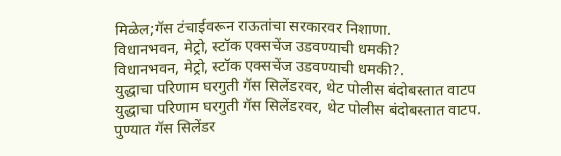मिळेल;गॅस टंचाईवरून राऊतांचा सरकारवर निशाणा.
विधानभवन, मेट्रो, स्टॉक एक्सचेंज उडवण्याची धमकी?
विधानभवन, मेट्रो, स्टॉक एक्सचेंज उडवण्याची धमकी?.
युद्धाचा परिणाम घरगुती गॅस सिलेंडरवर, थेट पोलीस बंदोबस्तात वाटप
युद्धाचा परिणाम घरगुती गॅस सिलेंडरवर, थेट पोलीस बंदोबस्तात वाटप.
पुण्यात गॅस सिलेंडर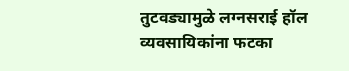तुटवड्यामुळे लग्नसराई हॉल व्यवसायिकांना फटका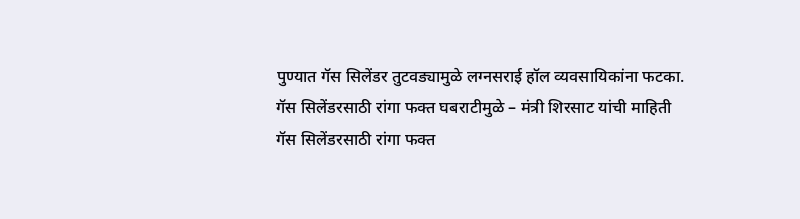पुण्यात गॅस सिलेंडर तुटवड्यामुळे लग्नसराई हॉल व्यवसायिकांना फटका.
गॅस सिलेंडरसाठी रांगा फक्त घबराटीमुळे – मंत्री शिरसाट यांची माहिती
गॅस सिलेंडरसाठी रांगा फक्त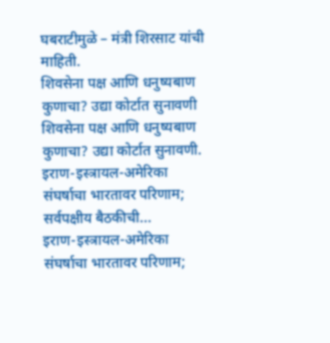घबराटीमुळे – मंत्री शिरसाट यांची माहिती.
शिवसेना पक्ष आणि धनुष्यबाण कुणाचा? उद्या कोर्टात सुनावणी
शिवसेना पक्ष आणि धनुष्यबाण कुणाचा? उद्या कोर्टात सुनावणी.
इराण-इस्त्रायल-अमेरिका संघर्षाचा भारतावर परिणाम; सर्वपक्षीय बैठकीची...
इराण-इस्त्रायल-अमेरिका संघर्षाचा भारतावर परिणाम;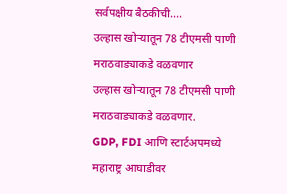सर्वपक्षीय बैठकीची....
उल्हास खोऱ्यातून 78 टीएमसी पाणी मराठवाड्याकडे वळवणार
उल्हास खोऱ्यातून 78 टीएमसी पाणी मराठवाड्याकडे वळवणार.
GDP, FDI आणि स्टार्टअपमध्ये महाराष्ट्र आघाडीवर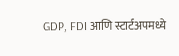GDP, FDI आणि स्टार्टअपमध्ये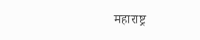महाराष्ट्र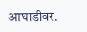आघाडीवर.